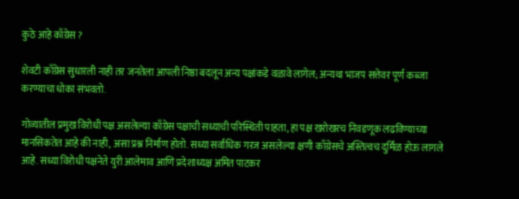कुठे आहे काँग्रेस ?

शेवटी काँग्रेस सुधारली नाही तर जनतेला आपली निष्ठा बदलून अन्य पक्षांकडे वळावे लागेल; अन्यथा भाजप सत्तेवर पूर्ण कब्जा करण्याचा धोका संभवतो.

गोव्यातील प्रमुख विरोधी पक्ष असलेल्या काँग्रेस पक्षाची सध्याची परिस्थिती पाहता, हा पक्ष खरोखरच निवडणूक लढविण्याच्या मानसिकतेत आहे की नाही, असा प्रश्न निर्माण होतो. सध्या सर्वाधिक गरज असलेल्या क्षणी काँग्रेसचे अस्तित्वच दुर्मिळ होऊ लागले आहे. सध्या विरोधी पक्षनेते युरी आलेमाव आणि प्रदेशाध्यक्ष अमित पाटकर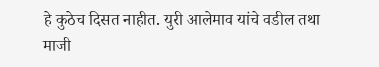हे कुठेच दिसत नाहीत. युरी आलेमाव यांचे वडील तथा माजी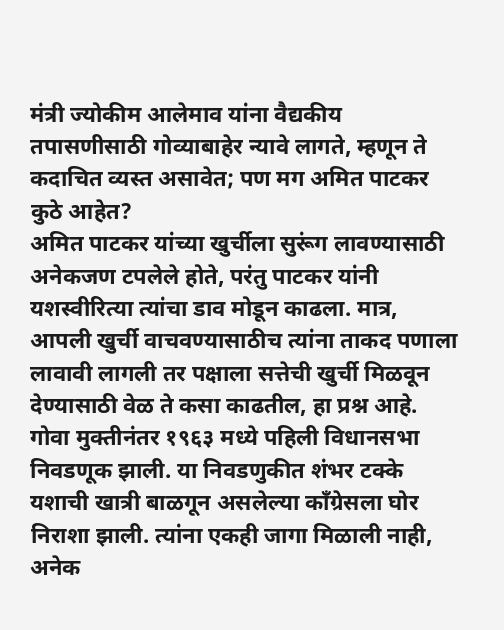मंत्री ज्योकीम आलेमाव यांना वैद्यकीय तपासणीसाठी गोव्याबाहेर न्यावे लागते, म्हणून ते कदाचित व्यस्त असावेत; पण मग अमित पाटकर कुठे आहेत?
अमित पाटकर यांच्या खुर्चीला सुरूंग लावण्यासाठी अनेकजण टपलेले होते, परंतु पाटकर यांनी यशस्वीरित्या त्यांचा डाव मोडून काढला. मात्र, आपली खुर्ची वाचवण्यासाठीच त्यांना ताकद पणाला लावावी लागली तर पक्षाला सत्तेची खुर्ची मिळवून देण्यासाठी वेळ ते कसा काढतील, हा प्रश्न आहे.
गोवा मुक्तीनंतर १९६३ मध्ये पहिली विधानसभा निवडणूक झाली. या निवडणुकीत शंभर टक्के यशाची खात्री बाळगून असलेल्या काँग्रेसला घोर निराशा झाली. त्यांना एकही जागा मिळाली नाही, अनेक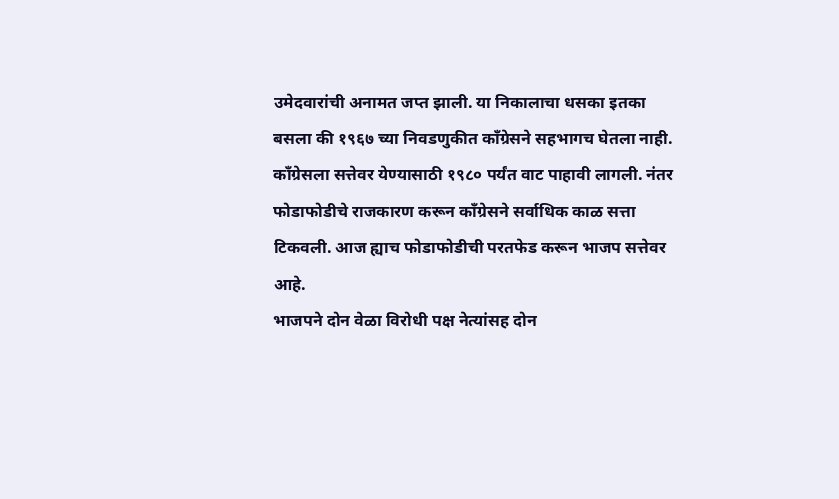उमेदवारांची अनामत जप्त झाली. या निकालाचा धसका इतका बसला की १९६७ च्या निवडणुकीत काँग्रेसने सहभागच घेतला नाही. काँग्रेसला सत्तेवर येण्यासाठी १९८० पर्यंत वाट पाहावी लागली. नंतर फोडाफोडीचे राजकारण करून काँग्रेसने सर्वाधिक काळ सत्ता टिकवली. आज ह्याच फोडाफोडीची परतफेड करून भाजप सत्तेवर आहे.
भाजपने दोन वेळा विरोधी पक्ष नेत्यांसह दोन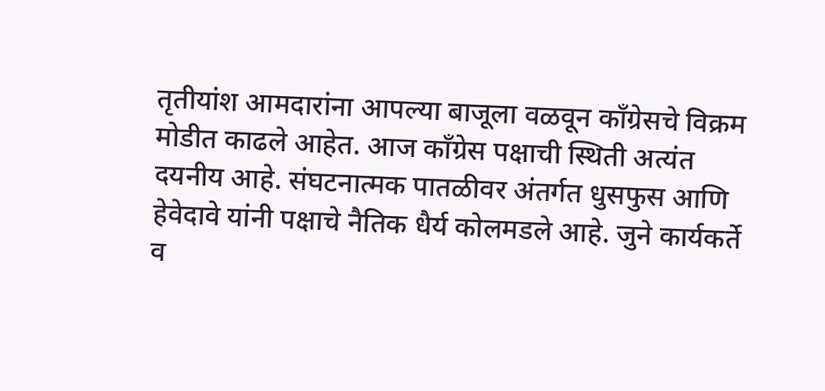तृतीयांश आमदारांना आपल्या बाजूला वळवून काँग्रेसचे विक्रम मोडीत काढले आहेत. आज काँग्रेस पक्षाची स्थिती अत्यंत दयनीय आहे. संघटनात्मक पातळीवर अंतर्गत धुसफुस आणि हेवेदावे यांनी पक्षाचे नैतिक धैर्य कोलमडले आहे. जुने कार्यकर्ते व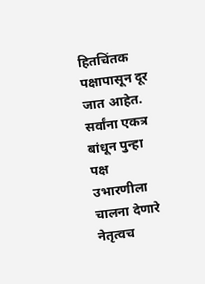हितचिंतक पक्षापासून दूर जात आहेत. सर्वांना एकत्र बांधून पुन्हा पक्ष उभारणीला चालना देणारे नेतृत्वच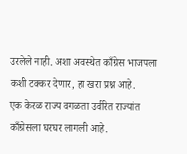उरलेले नाही. अशा अवस्थेत काँग्रेस भाजपला कशी टक्कर देणार, हा खरा प्रश्न आहे.
एक केरळ राज्य वगळता उर्वरित राज्यांत काँग्रेसला घरघर लागली आहे.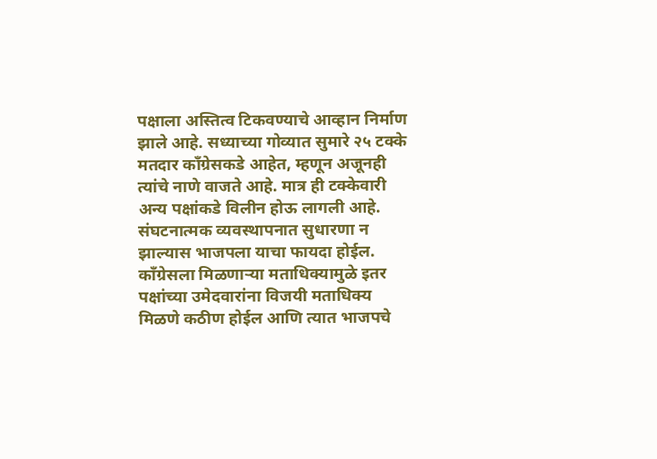पक्षाला अस्तित्व टिकवण्याचे आव्हान निर्माण झाले आहे. सध्याच्या गोव्यात सुमारे २५ टक्के मतदार काँग्रेसकडे आहेत, म्हणून अजूनही त्यांचे नाणे वाजते आहे. मात्र ही टक्केवारी अन्य पक्षांकडे विलीन होऊ लागली आहे. संघटनात्मक व्यवस्थापनात सुधारणा न झाल्यास भाजपला याचा फायदा होईल. काँग्रेसला मिळणाऱ्या मताधिक्यामुळे इतर पक्षांच्या उमेदवारांना विजयी मताधिक्य मिळणे कठीण होईल आणि त्यात भाजपचे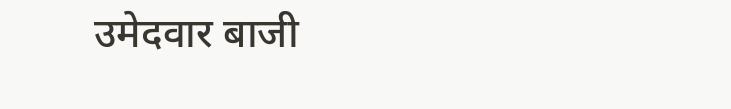उमेदवार बाजी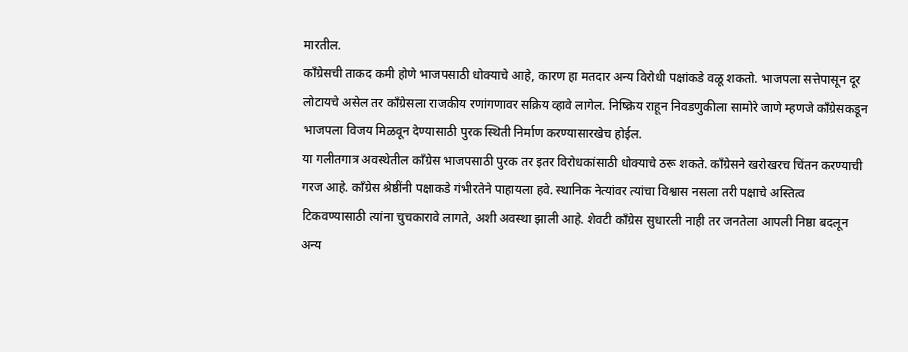मारतील.
काँग्रेसची ताकद कमी होणे भाजपसाठी धोक्याचे आहे, कारण हा मतदार अन्य विरोधी पक्षांकडे वळू शकतो. भाजपला सत्तेपासून दूर लोटायचे असेल तर काँग्रेसला राजकीय रणांगणावर सक्रिय व्हावे लागेल. निष्क्रिय राहून निवडणुकीला सामोरे जाणे म्हणजे काँग्रेसकडून भाजपला विजय मिळवून देण्यासाठी पुरक स्थिती निर्माण करण्यासारखेच होईल.
या गलीतगात्र अवस्थेतील काँग्रेस भाजपसाठी पुरक तर इतर विरोधकांसाठी धोक्याचे ठरू शकते. काँग्रेसने खरोखरच चिंतन करण्याची गरज आहे. काँग्रेस श्रेष्ठींनी पक्षाकडे गंभीरतेने पाहायला हवे. स्थानिक नेत्यांवर त्यांचा विश्वास नसला तरी पक्षाचे अस्तित्व टिकवण्यासाठी त्यांना चुचकारावे लागते, अशी अवस्था झाली आहे. शेवटी काँग्रेस सुधारली नाही तर जनतेला आपली निष्ठा बदलून अन्य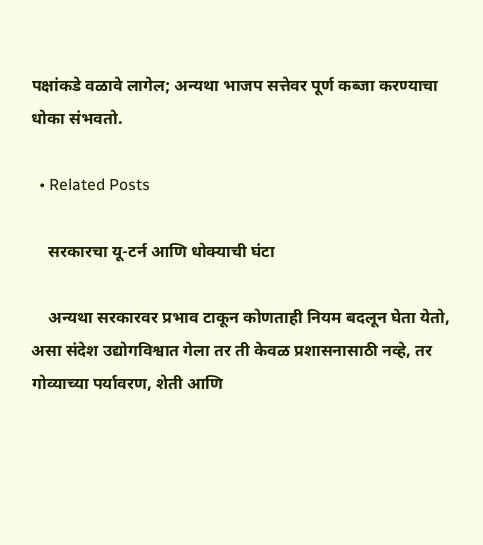पक्षांकडे वळावे लागेल; अन्यथा भाजप सत्तेवर पूर्ण कब्जा करण्याचा धोका संभवतो.

  • Related Posts

    सरकारचा यू-टर्न आणि धोक्याची घंटा

    अन्यथा सरकारवर प्रभाव टाकून कोणताही नियम बदलून घेता येतो, असा संदेश उद्योगविश्वात गेला तर ती केवळ प्रशासनासाठी नव्हे, तर गोव्याच्या पर्यावरण, शेती आणि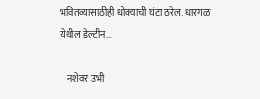भवितव्यासाठीही धोक्याची घंटा ठरेल. धारगळ येथील डेल्टीन…

    नशेवर उभी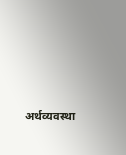अर्थव्यवस्था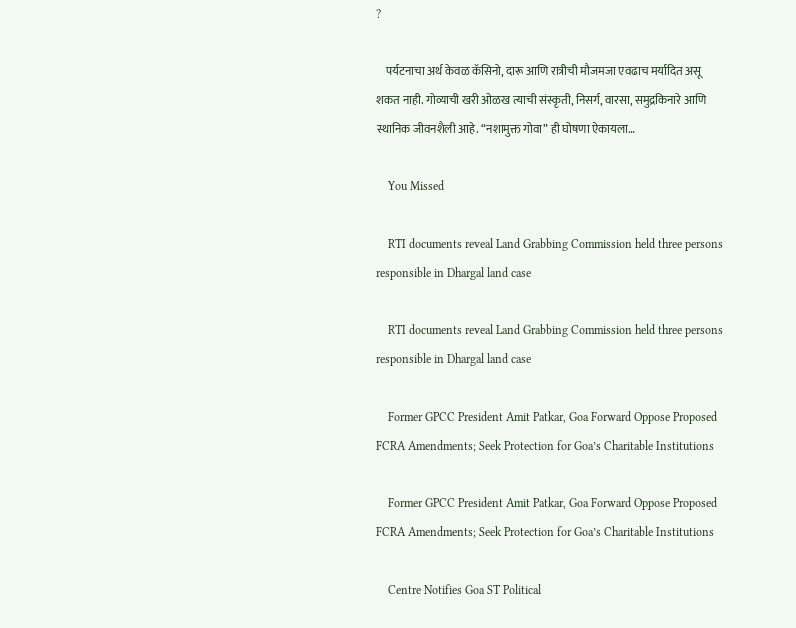?

    पर्यटनाचा अर्थ केवळ कॅसिनो, दारू आणि रात्रीची मौजमजा एवढाच मर्यादित असू शकत नाही. गोव्याची खरी ओळख त्याची संस्कृती, निसर्ग, वारसा, समुद्रकिनारे आणि स्थानिक जीवनशैली आहे. “नशामुक्त गोवा” ही घोषणा ऐकायला…

    You Missed

    RTI documents reveal Land Grabbing Commission held three persons responsible in Dhargal land case

    RTI documents reveal Land Grabbing Commission held three persons responsible in Dhargal land case

    Former GPCC President Amit Patkar, Goa Forward Oppose Proposed FCRA Amendments; Seek Protection for Goa’s Charitable Institutions

    Former GPCC President Amit Patkar, Goa Forward Oppose Proposed FCRA Amendments; Seek Protection for Goa’s Charitable Institutions

    Centre Notifies Goa ST Political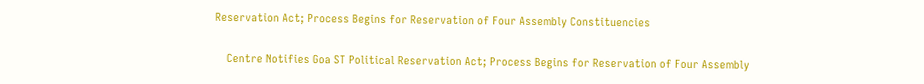Reservation Act; Process Begins for Reservation of Four Assembly Constituencies

    Centre Notifies Goa ST Political Reservation Act; Process Begins for Reservation of Four Assembly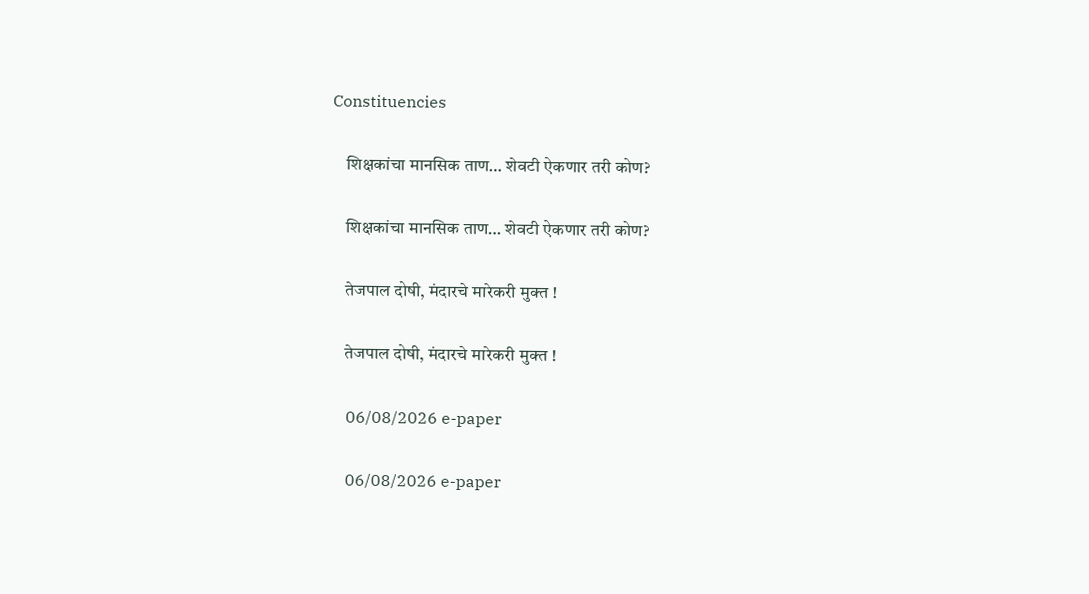Constituencies

    शिक्षकांचा मानसिक ताण… शेवटी ऐकणार तरी कोण?

    शिक्षकांचा मानसिक ताण… शेवटी ऐकणार तरी कोण?

    तेजपाल दोषी, मंदारचे मारेकरी मुक्त !

    तेजपाल दोषी, मंदारचे मारेकरी मुक्त !

    06/08/2026 e-paper

    06/08/2026 e-paper